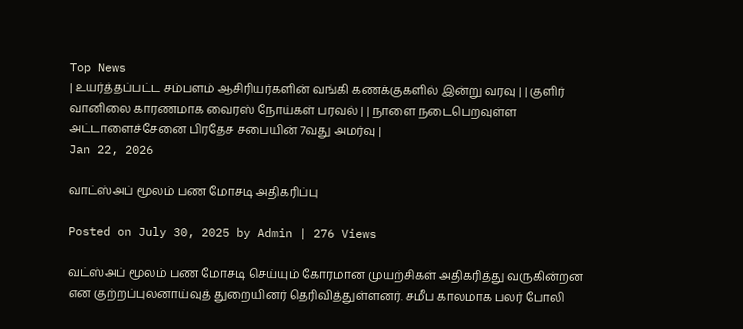Top News
| உயர்த்தப்பட்ட சம்பளம் ஆசிரியர்களின் வங்கி கணக்குகளில் இன்று வரவு | | குளிர் வானிலை காரணமாக வைரஸ் நோய்கள் பரவல் | | நாளை நடைபெறவுள்ள அட்டாளைச்சேனை பிரதேச சபையின் 7வது அமர்வு |
Jan 22, 2026

வாட்ஸ்அப் மூலம் பண மோசடி அதிகரிப்பு

Posted on July 30, 2025 by Admin | 276 Views

வட்ஸ்அப் மூலம் பண மோசடி செய்யும் கோரமான முயற்சிகள் அதிகரித்து வருகின்றன என குற்றப்புலனாய்வுத் துறையினர் தெரிவித்துள்ளனர். சமீப காலமாக பலர் போலி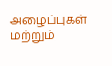அழைப்புகள் மற்றும்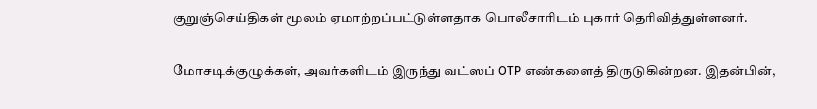குறுஞ்செய்திகள் மூலம் ஏமாற்றப்பட்டுள்ளதாக பொலீசாரிடம் புகார் தெரிவித்துள்ளனர்.

மோசடிக்குழுக்கள், அவர்களிடம் இருந்து வட்ஸப் OTP எண்களைத் திருடுகின்றன. இதன்பின்,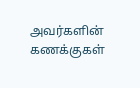அவர்களின் கணக்குகள்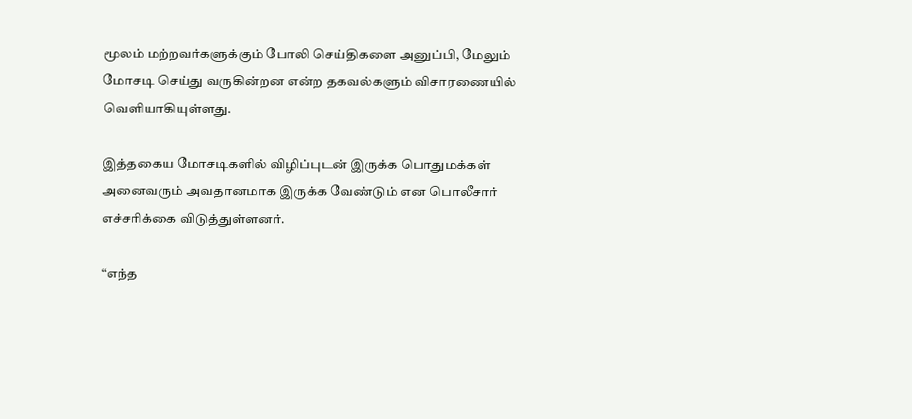மூலம் மற்றவர்களுக்கும் போலி செய்திகளை அனுப்பி, மேலும் மோசடி செய்து வருகின்றன என்ற தகவல்களும் விசாரணையில் வெளியாகியுள்ளது.

இத்தகைய மோசடிகளில் விழிப்புடன் இருக்க பொதுமக்கள் அனைவரும் அவதானமாக இருக்க வேண்டும் என பொலீசார் எச்சரிக்கை விடுத்துள்ளனர்.

“எந்த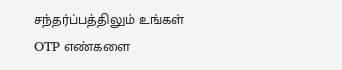சந்தர்ப்பத்திலும் உங்கள் OTP எண்களை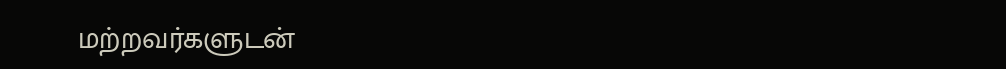மற்றவர்களுடன்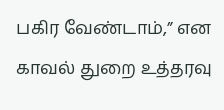பகிர வேண்டாம்,” என காவல் துறை உத்தரவு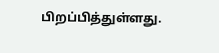பிறப்பித்துள்ளது.